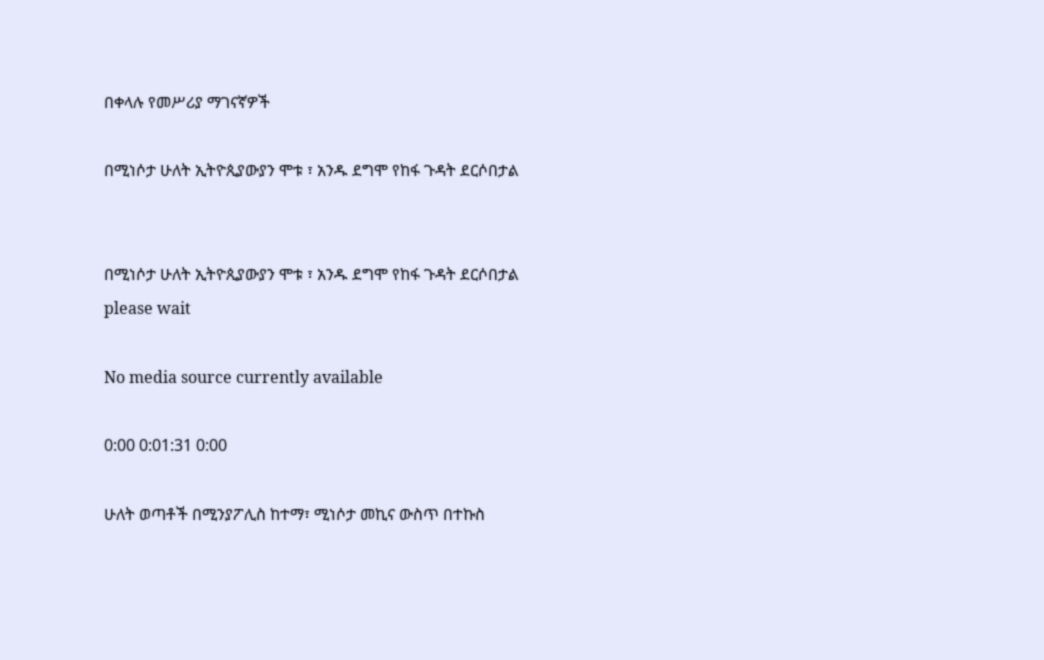በቀላሉ የመሥሪያ ማገናኛዎች

በሚነሶታ ሁለት ኢትዮጲያውያን ሞቱ ፣ አንዱ ደግሞ የከፋ ጉዳት ደርሶበታል


በሚነሶታ ሁለት ኢትዮጲያውያን ሞቱ ፣ አንዱ ደግሞ የከፋ ጉዳት ደርሶበታል
please wait

No media source currently available

0:00 0:01:31 0:00

ሁለት ወጣቶች በሚንያፖሊስ ከተማ፣ ሚነሶታ መኪና ውስጥ በተኩስ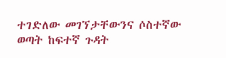ተገድለው መገኘታቸውንና ሶስተኛው ወጣት ከፍተኛ ጉዳት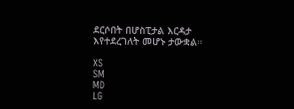ደርሶበት በሆስፒታል እርዳታ እየተደረገለት መሆኑ ታውቋል።

XS
SM
MD
LG